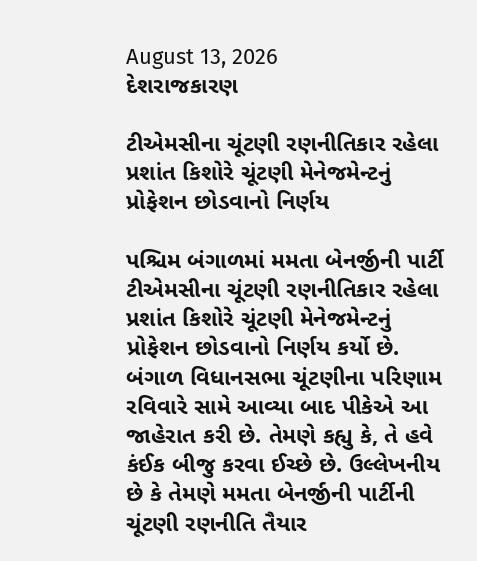August 13, 2026
દેશરાજકારણ

ટીએમસીના ચૂંટણી રણનીતિકાર રહેલા પ્રશાંત કિશોરે ચૂંટણી મેનેજમેન્ટનું પ્રોફેશન છોડવાનો નિર્ણય

પશ્ચિમ બંગાળમાં મમતા બેનર્જીની પાર્ટી ટીએમસીના ચૂંટણી રણનીતિકાર રહેલા પ્રશાંત કિશોરે ચૂંટણી મેનેજમેન્ટનું પ્રોફેશન છોડવાનો નિર્ણય કર્યો છે. બંગાળ વિધાનસભા ચૂંટણીના પરિણામ રવિવારે સામે આવ્યા બાદ પીકેએ આ જાહેરાત કરી છે. તેમણે કહ્યુ કે, તે હવે કંઈક બીજુ કરવા ઈચ્છે છે. ઉલ્લેખનીય છે કે તેમણે મમતા બેનર્જીની પાર્ટીની ચૂંટણી રણનીતિ તૈયાર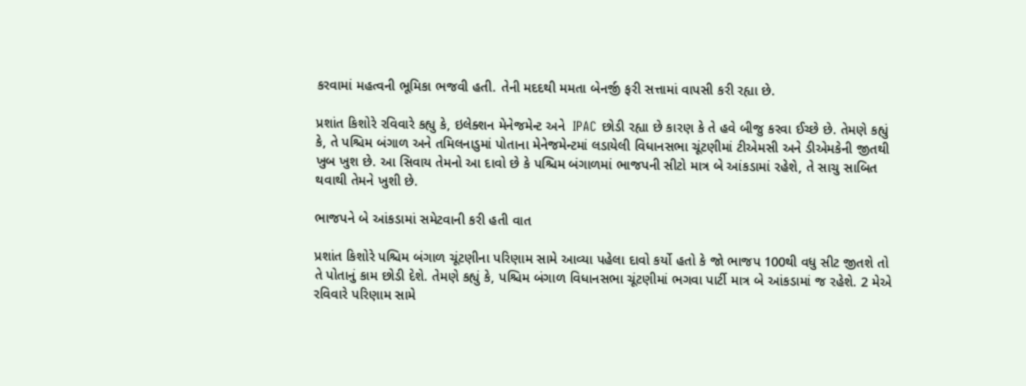કરવામાં મહત્વની ભૂમિકા ભજવી હતી. તેની મદદથી મમતા બેનર્જી ફરી સત્તામાં વાપસી કરી રહ્યા છે.

પ્રશાંત કિશોરે રવિવારે કહ્યુ કે, ઇલેક્શન મેનેજમેન્ટ અને  IPAC છોડી રહ્યા છે કારણ કે તે હવે બીજુ કરવા ઈચ્છે છે. તેમણે કહ્યું કે, તે પશ્ચિમ બંગાળ અને તમિલનાડુમાં પોતાના મેનેજમેન્ટમાં લડાયેલી વિધાનસભા ચૂંટણીમાં ટીએમસી અને ડીએમકેની જીતથી ખુબ ખુશ છે. આ સિવાય તેમનો આ દાવો છે કે પશ્ચિમ બંગાળમાં ભાજપની સીટો માત્ર બે આંકડામાં રહેશે, તે સાચુ સાબિત થવાથી તેમને ખુશી છે.

ભાજપને બે આંકડામાં સમેટવાની કરી હતી વાત

પ્રશાંત કિશોરે પશ્ચિમ બંગાળ ચૂંટણીના પરિણામ સામે આવ્યા પહેલા દાવો કર્યો હતો કે જો ભાજપ 100થી વધુ સીટ જીતશે તો તે પોતાનું કામ છોડી દેશે. તેમણે કહ્યું કે, પશ્ચિમ બંગાળ વિધાનસભા ચૂંટણીમાં ભગવા પાર્ટી માત્ર બે આંકડામાં જ રહેશે. 2 મેએ રવિવારે પરિણામ સામે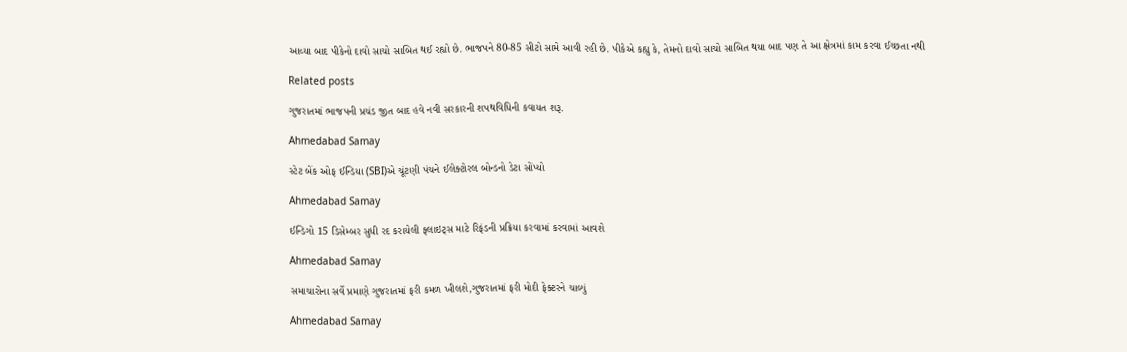આવ્યા બાદ પીકેનો દાવો સાચો સાબિત થઈ રહ્યો છે. ભાજપને 80-85 સીટો સામે આવી રહી છે. પીકેએ કહ્યુ કે, તેમનો દાવો સાચો સાબિત થયા બાદ પણ તે આ ક્ષેત્રમાં કામ કરવા ઈચ્છતા નથી

Related posts

ગુજરાતમાં ભાજપની પ્રચંડ જીત બાદ હવે નવી સરકારની શપથવિધિની કવાયત શરૂ.

Ahmedabad Samay

સ્ટેટ બેંક ઓફ ઈન્ડિયા (SBI)એ ચૂંટણી પંચને ઈલેક્ટોરલ બોન્ડનો ડેટા સોંપ્યો

Ahmedabad Samay

ઈન્ડિગો 15 ડિસેમ્બર સુધી રદ કરાયેલી ફ્લાઇટ્સ માટે રિફંડની પ્રક્રિયા કરવામાં કરવામાં આવશે

Ahmedabad Samay

સમાચારોના સર્વે પ્રમાણે ગુજરાતમાં ફરી કમળ ખીલશે,ગુજરાતમાં ફરી મોદી ફેક્ટરને ચાલ્યું

Ahmedabad Samay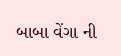બાબા વેંગા ની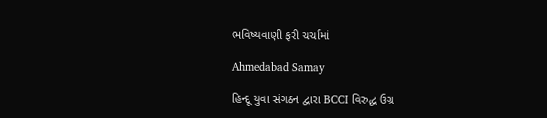ભવિષ્યવાણી ફરી ચર્ચામાં

Ahmedabad Samay

હિન્દૂ યુવા સંગઠન દ્વારા BCCI વિરુદ્ધ ઉગ્ર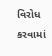વિરોધ કરવામાં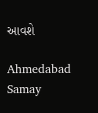આવશે

Ahmedabad Samay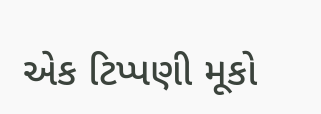એક ટિપ્પણી મૂકો